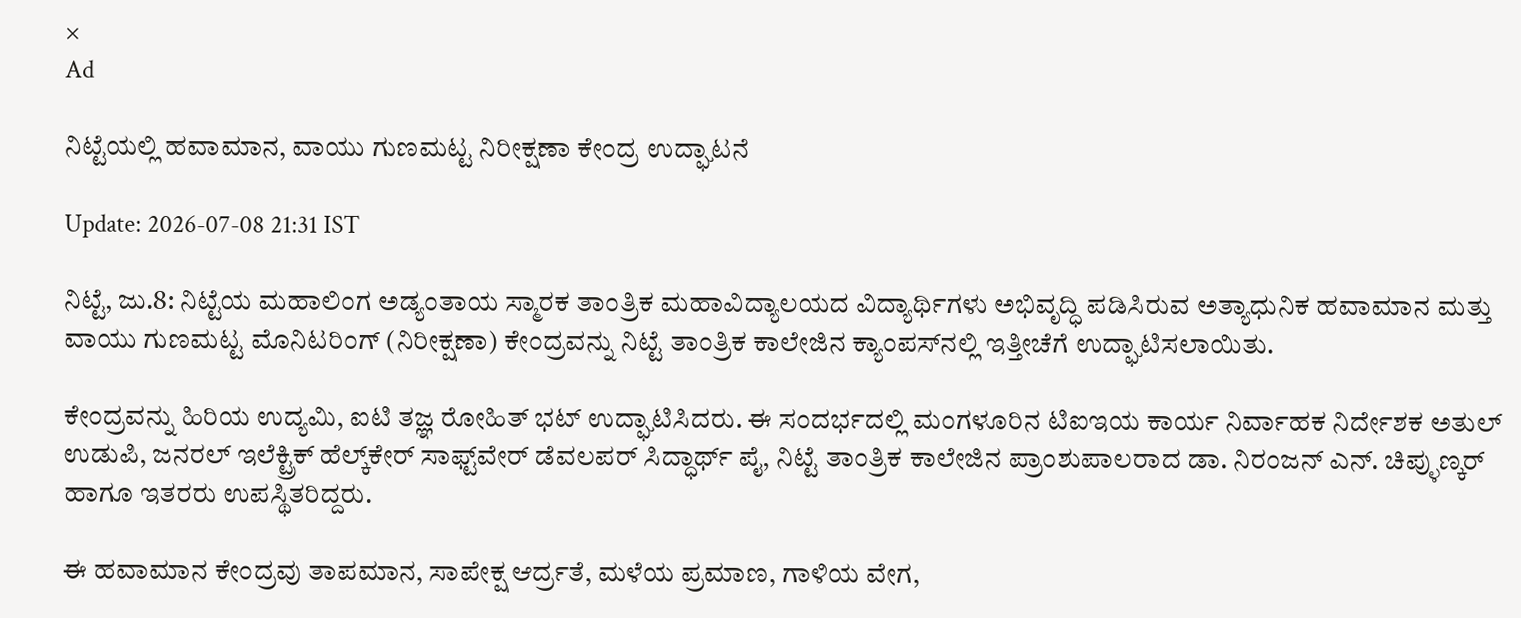×
Ad

ನಿಟ್ಟೆಯಲ್ಲಿ ಹವಾಮಾನ, ವಾಯು ಗುಣಮಟ್ಟ ನಿರೀಕ್ಷಣಾ ಕೇಂದ್ರ ಉದ್ಘಾಟನೆ

Update: 2026-07-08 21:31 IST

ನಿಟ್ಟೆ, ಜು.8: ನಿಟ್ಟೆಯ ಮಹಾಲಿಂಗ ಅಡ್ಯಂತಾಯ ಸ್ಮಾರಕ ತಾಂತ್ರಿಕ ಮಹಾವಿದ್ಯಾಲಯದ ವಿದ್ಯಾರ್ಥಿಗಳು ಅಭಿವೃದ್ಧಿ ಪಡಿಸಿರುವ ಅತ್ಯಾಧುನಿಕ ಹವಾಮಾನ ಮತ್ತು ವಾಯು ಗುಣಮಟ್ಟ ಮೊನಿಟರಿಂಗ್ (ನಿರೀಕ್ಷಣಾ) ಕೇಂದ್ರವನ್ನು ನಿಟ್ಟೆ ತಾಂತ್ರಿಕ ಕಾಲೇಜಿನ ಕ್ಯಾಂಪಸ್‌ನಲ್ಲಿ ಇತ್ತೀಚೆಗೆ ಉದ್ಘಾಟಿಸಲಾಯಿತು.

ಕೇಂದ್ರವನ್ನು ಹಿರಿಯ ಉದ್ಯಮಿ, ಐಟಿ ತಜ್ಞ ರೋಹಿತ್ ಭಟ್ ಉದ್ಘಾಟಿಸಿದರು. ಈ ಸಂದರ್ಭದಲ್ಲಿ ಮಂಗಳೂರಿನ ಟಿಐಇಯ ಕಾರ್ಯ ನಿರ್ವಾಹಕ ನಿರ್ದೇಶಕ ಅತುಲ್ ಉಡುಪಿ, ಜನರಲ್ ಇಲೆಕ್ಟ್ರಿಕ್ ಹೆಲ್ಕ್‌ಕೇರ್ ಸಾಫ್ಟ್‌ವೇರ್ ಡೆವಲಪರ್ ಸಿದ್ಧಾರ್ಥ್ ಪೈ, ನಿಟ್ಟೆ ತಾಂತ್ರಿಕ ಕಾಲೇಜಿನ ಪ್ರಾಂಶುಪಾಲರಾದ ಡಾ. ನಿರಂಜನ್ ಎನ್. ಚಿಪ್ಳುಣ್ಕರ್ ಹಾಗೂ ಇತರರು ಉಪಸ್ಥಿತರಿದ್ದರು.

ಈ ಹವಾಮಾನ ಕೇಂದ್ರವು ತಾಪಮಾನ, ಸಾಪೇಕ್ಷ ಆರ್ದ್ರತೆ, ಮಳೆಯ ಪ್ರಮಾಣ, ಗಾಳಿಯ ವೇಗ,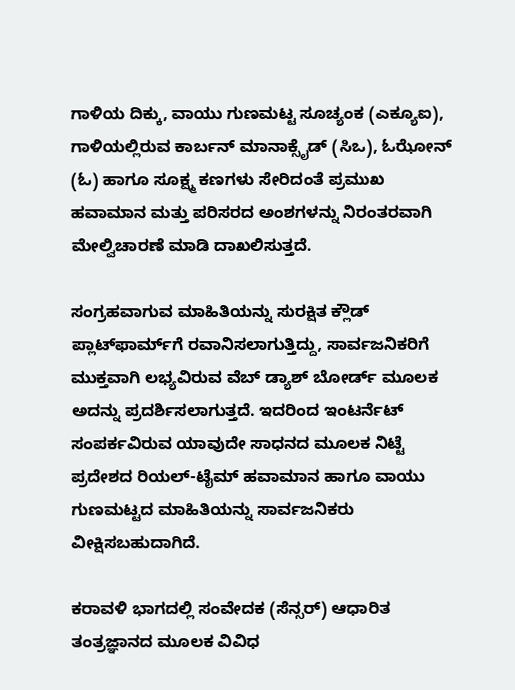ಗಾಳಿಯ ದಿಕ್ಕು, ವಾಯು ಗುಣಮಟ್ಟ ಸೂಚ್ಯಂಕ (ಎಕ್ಯೂಐ), ಗಾಳಿಯಲ್ಲಿರುವ ಕಾರ್ಬನ್ ಮಾನಾಕ್ಸೈಡ್ (ಸಿಒ), ಓಝೋನ್ (ಓ) ಹಾಗೂ ಸೂಕ್ಷ್ಮ ಕಣಗಳು ಸೇರಿದಂತೆ ಪ್ರಮುಖ ಹವಾಮಾನ ಮತ್ತು ಪರಿಸರದ ಅಂಶಗಳನ್ನು ನಿರಂತರವಾಗಿ ಮೇಲ್ವಿಚಾರಣೆ ಮಾಡಿ ದಾಖಲಿಸುತ್ತದೆ.

ಸಂಗ್ರಹವಾಗುವ ಮಾಹಿತಿಯನ್ನು ಸುರಕ್ಷಿತ ಕ್ಲೌಡ್ ಪ್ಲಾಟ್‌ಫಾರ್ಮ್‌ಗೆ ರವಾನಿಸಲಾಗುತ್ತಿದ್ದು, ಸಾರ್ವಜನಿಕರಿಗೆ ಮುಕ್ತವಾಗಿ ಲಭ್ಯವಿರುವ ವೆಬ್ ಡ್ಯಾಶ್ ಬೋರ್ಡ್ ಮೂಲಕ ಅದನ್ನು ಪ್ರದರ್ಶಿಸಲಾಗುತ್ತದೆ. ಇದರಿಂದ ಇಂಟರ್ನೆಟ್ ಸಂಪರ್ಕವಿರುವ ಯಾವುದೇ ಸಾಧನದ ಮೂಲಕ ನಿಟ್ಟೆ ಪ್ರದೇಶದ ರಿಯಲ್-ಟೈಮ್ ಹವಾಮಾನ ಹಾಗೂ ವಾಯು ಗುಣಮಟ್ಟದ ಮಾಹಿತಿಯನ್ನು ಸಾರ್ವಜನಿಕರು ವೀಕ್ಷಿಸಬಹುದಾಗಿದೆ.

ಕರಾವಳಿ ಭಾಗದಲ್ಲಿ ಸಂವೇದಕ (ಸೆನ್ಸರ್) ಆಧಾರಿತ ತಂತ್ರಜ್ಞಾನದ ಮೂಲಕ ವಿವಿಧ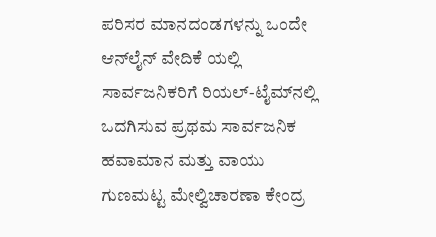ಪರಿಸರ ಮಾನದಂಡಗಳನ್ನು ಒಂದೇ ಆನ್‌ಲೈನ್ ವೇದಿಕೆ ಯಲ್ಲಿ ಸಾರ್ವಜನಿಕರಿಗೆ ರಿಯಲ್-ಟೈಮ್‌ನಲ್ಲಿ ಒದಗಿಸುವ ಪ್ರಥಮ ಸಾರ್ವಜನಿಕ ಹವಾಮಾನ ಮತ್ತು ವಾಯು ಗುಣಮಟ್ಟ ಮೇಲ್ವಿಚಾರಣಾ ಕೇಂದ್ರ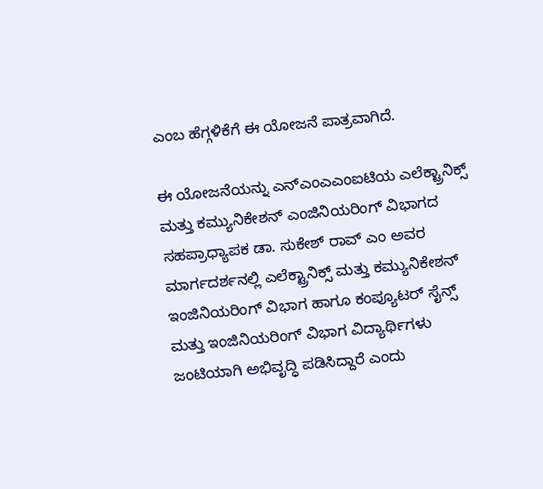ಎಂಬ ಹೆಗ್ಗಳಿಕೆಗೆ ಈ ಯೋಜನೆ ಪಾತ್ರವಾಗಿದೆ.

ಈ ಯೋಜನೆಯನ್ನು ಎನ್‌ಎಂಎಎಂಐಟಿಯ ಎಲೆಕ್ಟ್ರಾನಿಕ್ಸ್ ಮತ್ತು ಕಮ್ಯುನಿಕೇಶನ್ ಎಂಜಿನಿಯರಿಂಗ್ ವಿಭಾಗದ ಸಹಪ್ರಾಧ್ಯಾಪಕ ಡಾ. ಸುಕೇಶ್ ರಾವ್ ಎಂ ಅವರ ಮಾರ್ಗದರ್ಶನಲ್ಲಿ ಎಲೆಕ್ಟ್ರಾನಿಕ್ಸ್ ಮತ್ತು ಕಮ್ಯುನಿಕೇಶನ್ ಇಂಜಿನಿಯರಿಂಗ್ ವಿಭಾಗ ಹಾಗೂ ಕಂಪ್ಯೂಟರ್ ಸೈನ್ಸ್ ಮತ್ತು ಇಂಜಿನಿಯರಿಂಗ್ ವಿಭಾಗ ವಿದ್ಯಾರ್ಥಿಗಳು ಜಂಟಿಯಾಗಿ ಅಭಿವೃದ್ಧಿ ಪಡಿಸಿದ್ದಾರೆ ಎಂದು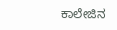ಕಾಲೇಜಿನ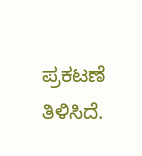ಪ್ರಕಟಣೆ ತಿಳಿಸಿದೆ.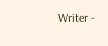Writer -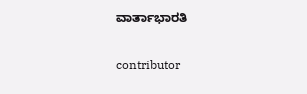ವಾರ್ತಾಭಾರತಿ

contributor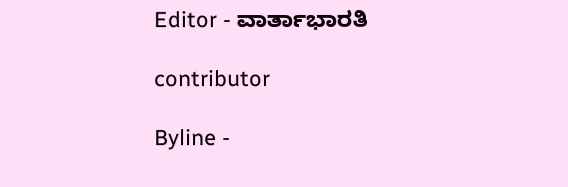Editor - ವಾರ್ತಾಭಾರತಿ

contributor

Byline -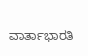ವಾರ್ತಾಭಾರತಿ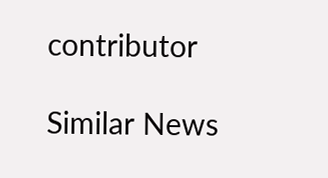contributor

Similar News